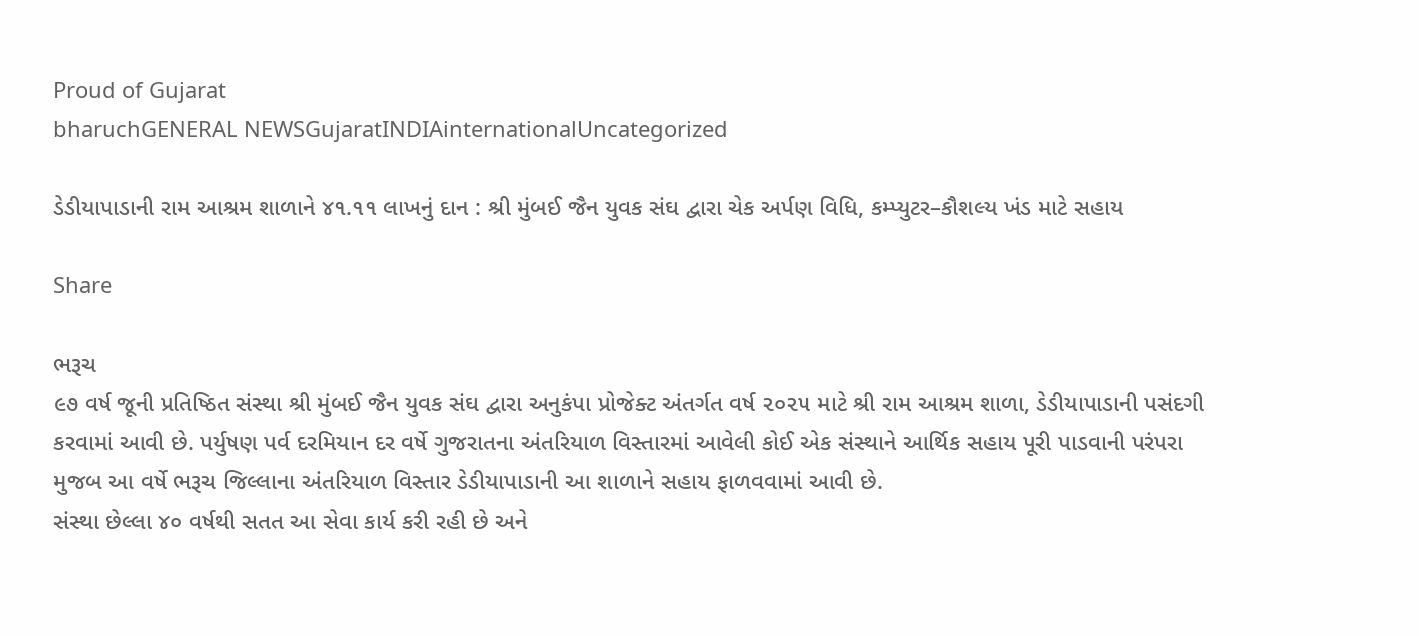Proud of Gujarat
bharuchGENERAL NEWSGujaratINDIAinternationalUncategorized

ડેડીયાપાડાની રામ આશ્રમ શાળાને ૪૧.૧૧ લાખનું દાન : શ્રી મુંબઈ જૈન યુવક સંઘ દ્વારા ચેક અર્પણ વિધિ, કમ્પ્યુટર–કૌશલ્ય ખંડ માટે સહાય

Share

ભરૂચ
૯૭ વર્ષ જૂની પ્રતિષ્ઠિત સંસ્થા શ્રી મુંબઈ જૈન યુવક સંઘ દ્વારા અનુકંપા પ્રોજેક્ટ અંતર્ગત વર્ષ ૨૦૨૫ માટે શ્રી રામ આશ્રમ શાળા, ડેડીયાપાડાની પસંદગી કરવામાં આવી છે. પર્યુષણ પર્વ દરમિયાન દર વર્ષે ગુજરાતના અંતરિયાળ વિસ્તારમાં આવેલી કોઈ એક સંસ્થાને આર્થિક સહાય પૂરી પાડવાની પરંપરા મુજબ આ વર્ષે ભરૂચ જિલ્લાના અંતરિયાળ વિસ્તાર ડેડીયાપાડાની આ શાળાને સહાય ફાળવવામાં આવી છે.
સંસ્થા છેલ્લા ૪૦ વર્ષથી સતત આ સેવા કાર્ય કરી રહી છે અને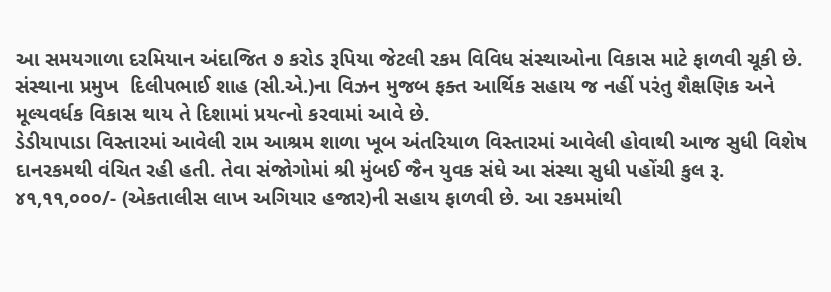આ સમયગાળા દરમિયાન અંદાજિત ૭ કરોડ રૂપિયા જેટલી રકમ વિવિધ સંસ્થાઓના વિકાસ માટે ફાળવી ચૂકી છે. સંસ્થાના પ્રમુખ  દિલીપભાઈ શાહ (સી.એ.)ના વિઝન મુજબ ફક્ત આર્થિક સહાય જ નહીં પરંતુ શૈક્ષણિક અને મૂલ્યવર્ધક વિકાસ થાય તે દિશામાં પ્રયત્નો કરવામાં આવે છે.
ડેડીયાપાડા વિસ્તારમાં આવેલી રામ આશ્રમ શાળા ખૂબ અંતરિયાળ વિસ્તારમાં આવેલી હોવાથી આજ સુધી વિશેષ દાનરકમથી વંચિત રહી હતી. તેવા સંજોગોમાં શ્રી મુંબઈ જૈન યુવક સંઘે આ સંસ્થા સુધી પહોંચી કુલ રૂ. ૪૧,૧૧,૦૦૦/- (એકતાલીસ લાખ અગિયાર હજાર)ની સહાય ફાળવી છે. આ રકમમાંથી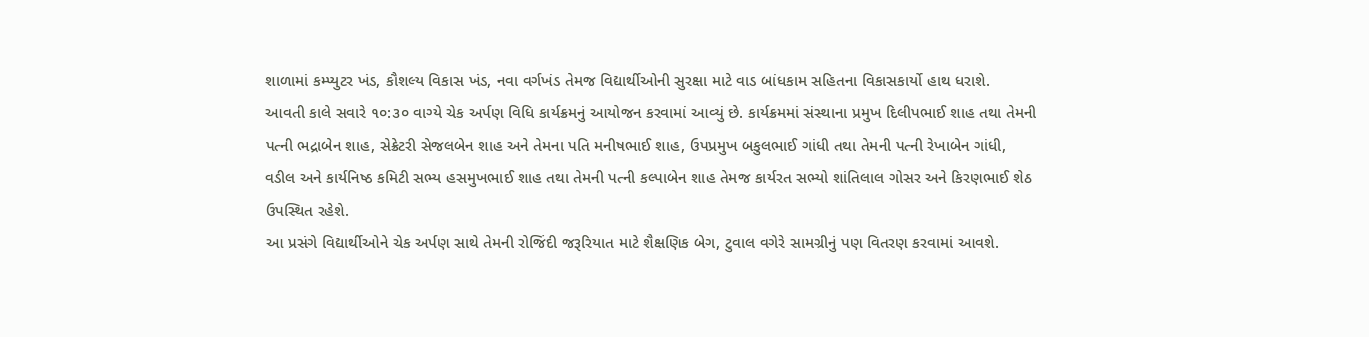શાળામાં કમ્પ્યુટર ખંડ, કૌશલ્ય વિકાસ ખંડ, નવા વર્ગખંડ તેમજ વિદ્યાર્થીઓની સુરક્ષા માટે વાડ બાંધકામ સહિતના વિકાસકાર્યો હાથ ધરાશે.
આવતી કાલે સવારે ૧૦:૩૦ વાગ્યે ચેક અર્પણ વિધિ કાર્યક્રમનું આયોજન કરવામાં આવ્યું છે. કાર્યક્રમમાં સંસ્થાના પ્રમુખ દિલીપભાઈ શાહ તથા તેમની પત્ની ભદ્રાબેન શાહ, સેક્રેટરી સેજલબેન શાહ અને તેમના પતિ મનીષભાઈ શાહ, ઉપપ્રમુખ બકુલભાઈ ગાંધી તથા તેમની પત્ની રેખાબેન ગાંધી, વડીલ અને કાર્યનિષ્ઠ કમિટી સભ્ય હસમુખભાઈ શાહ તથા તેમની પત્ની કલ્પાબેન શાહ તેમજ કાર્યરત સભ્યો શાંતિલાલ ગોસર અને કિરણભાઈ શેઠ ઉપસ્થિત રહેશે.
આ પ્રસંગે વિદ્યાર્થીઓને ચેક અર્પણ સાથે તેમની રોજિંદી જરૂરિયાત માટે શૈક્ષણિક બેગ, ટુવાલ વગેરે સામગ્રીનું પણ વિતરણ કરવામાં આવશે.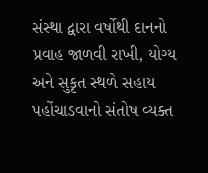સંસ્થા દ્વારા વર્ષોથી દાનનો પ્રવાહ જાળવી રાખી, યોગ્ય અને સુકૃત સ્થળે સહાય પહોંચાડવાનો સંતોષ વ્યક્ત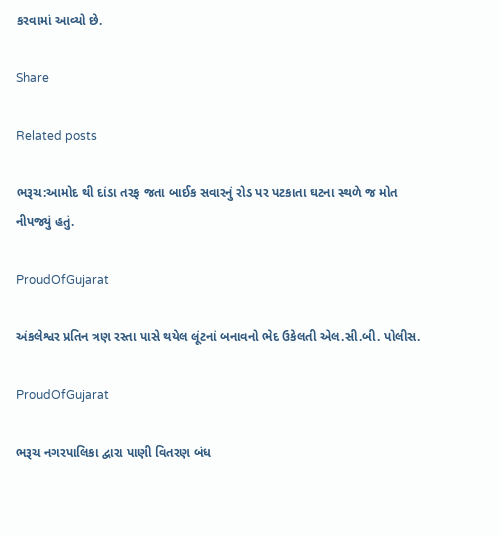કરવામાં આવ્યો છે.

Share

Related posts

ભરૂચ:આમોદ થી દાંડા તરફ જતા બાઈક સવારનું રોડ પર પટકાતા ઘટના સ્થળે જ મોત નીપજ્યું હતું.

ProudOfGujarat

અંકલેશ્વર પ્રતિન ત્રણ રસ્તા પાસે થયેલ લૂંટનાં બનાવનો ભેદ ઉકેલતી એલ.સી.બી. પોલીસ.

ProudOfGujarat

ભરૂચ નગરપાલિકા દ્વારા પાણી વિતરણ બંધ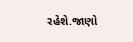રહેશે.જાણો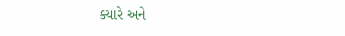ક્યારે અને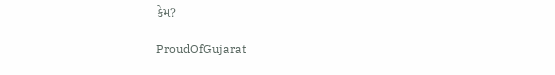કેમ?

ProudOfGujarat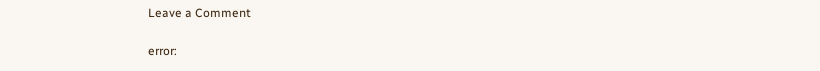Leave a Comment

error: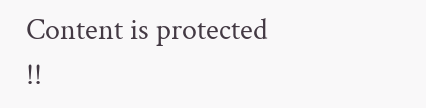Content is protected !!